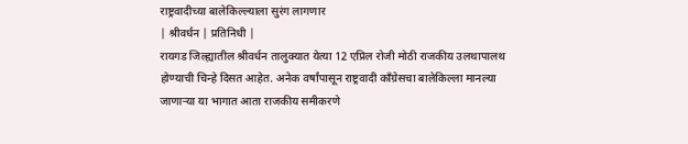राष्ट्रवादीच्या बालेकिल्ल्याला सुरंग लागणार
| श्रीवर्धन | प्रतिनिधी |
रायगड जिल्ह्यातील श्रीवर्धन तालुक्यात येत्या 12 एप्रिल रोजी मोठी राजकीय उलथापालथ होण्याची चिन्हे दिसत आहेत. अनेक वर्षांपासून राष्ट्रवादी काँग्रेसचा बालेकिल्ला मानल्या जाणाऱ्या या भागात आता राजकीय समीकरणे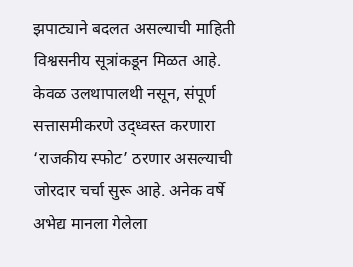झपाट्याने बदलत असल्याची माहिती विश्वसनीय सूत्रांकडून मिळत आहे. केवळ उलथापालथी नसून, संपूर्ण सत्तासमीकरणे उद्ध्वस्त करणारा ‘राजकीय स्फोट’ ठरणार असल्याची जोरदार चर्चा सुरू आहे. अनेक वर्षे अभेद्य मानला गेलेला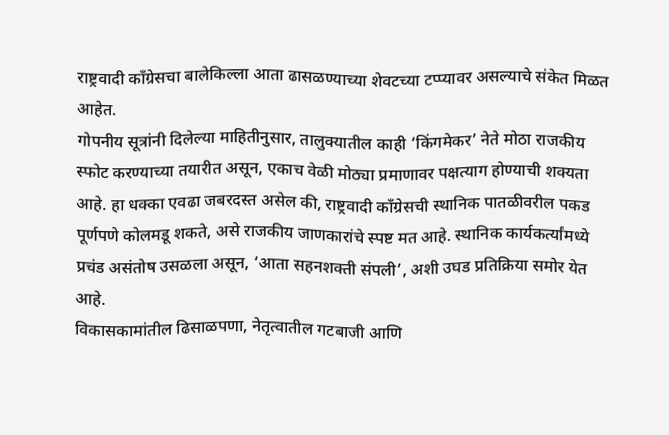राष्ट्रवादी काँग्रेसचा बालेकिल्ला आता ढासळण्याच्या शेवटच्या टप्प्यावर असल्याचे संकेत मिळत आहेत.
गोपनीय सूत्रांनी दिलेल्या माहितीनुसार, तालुक्यातील काही ‘किंगमेकर’ नेते मोठा राजकीय स्फोट करण्याच्या तयारीत असून, एकाच वेळी मोठ्या प्रमाणावर पक्षत्याग होण्याची शक्यता आहे. हा धक्का एवढा जबरदस्त असेल की, राष्ट्रवादी काँग्रेसची स्थानिक पातळीवरील पकड पूर्णपणे कोलमडू शकते, असे राजकीय जाणकारांचे स्पष्ट मत आहे. स्थानिक कार्यकर्त्यांमध्ये प्रचंड असंतोष उसळला असून, ‘आता सहनशक्ती संपली’, अशी उघड प्रतिक्रिया समोर येत आहे.
विकासकामांतील ढिसाळपणा, नेतृत्वातील गटबाजी आणि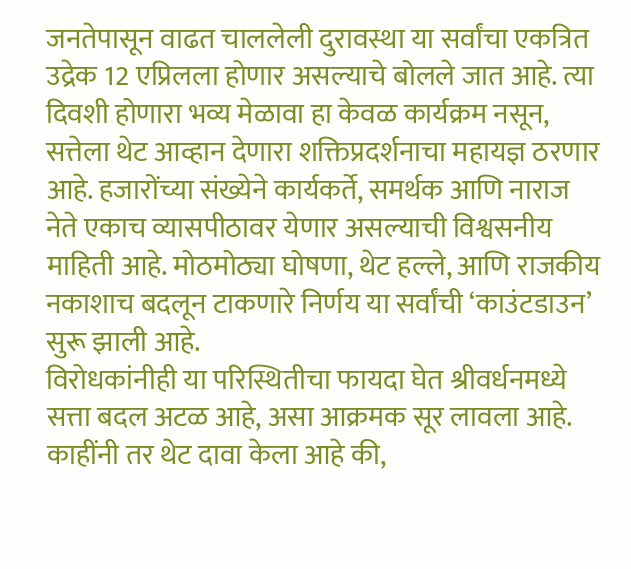जनतेपासून वाढत चाललेली दुरावस्था या सर्वांचा एकत्रित उद्रेक 12 एप्रिलला होणार असल्याचे बोलले जात आहे. त्या दिवशी होणारा भव्य मेळावा हा केवळ कार्यक्रम नसून, सत्तेला थेट आव्हान देणारा शक्तिप्रदर्शनाचा महायज्ञ ठरणार आहे. हजारोंच्या संख्येने कार्यकर्ते, समर्थक आणि नाराज नेते एकाच व्यासपीठावर येणार असल्याची विश्वसनीय माहिती आहे. मोठमोठ्या घोषणा, थेट हल्ले, आणि राजकीय नकाशाच बदलून टाकणारे निर्णय या सर्वांची ‘काउंटडाउन’ सुरू झाली आहे.
विरोधकांनीही या परिस्थितीचा फायदा घेत श्रीवर्धनमध्ये सत्ता बदल अटळ आहे, असा आक्रमक सूर लावला आहे. काहींनी तर थेट दावा केला आहे की,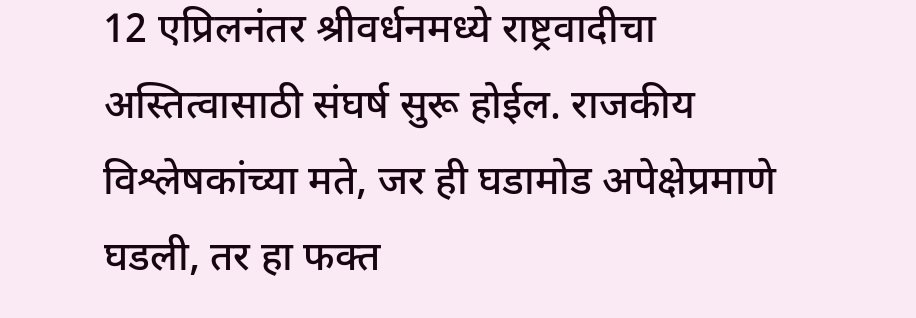12 एप्रिलनंतर श्रीवर्धनमध्ये राष्ट्रवादीचा अस्तित्वासाठी संघर्ष सुरू होईल. राजकीय विश्लेषकांच्या मते, जर ही घडामोड अपेक्षेप्रमाणे घडली, तर हा फक्त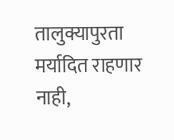तालुक्यापुरता मर्यादित राहणार नाही,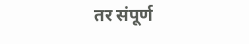तर संपूर्ण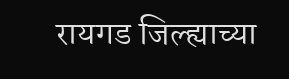रायगड जिल्ह्याच्या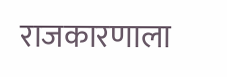राजकारणाला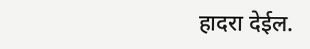हादरा देईल.